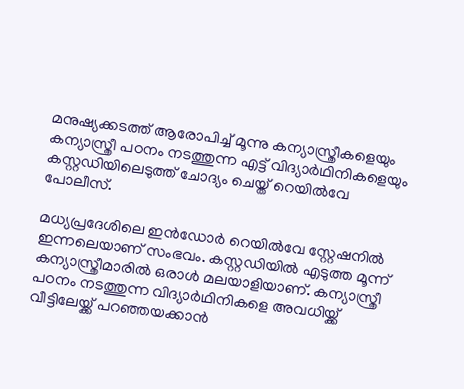മനുഷ്യക്കടത്ത് ആരോപിച്ച് മൂന്നു കന്യാസ്ത്രീകളെയും കന്യാസ്ത്രീ പഠനം നടത്തുന്ന എട്ട് വിദ്യാർഥിനികളെയും കസ്റ്റഡിയിലെടുത്ത് ചോദ്യം ചെയ്ത് റെയിൽവേ പോലീസ്.

മധ്യപ്രദേശിലെ ഇൻഡോർ റെയിൽവേ സ്റ്റേഷനിൽ ഇന്നലെയാണ് സംഭവം. കസ്റ്റഡിയിൽ എടുത്ത മൂന്ന് കന്യാസ്ത്രീമാരിൽ ഒരാൾ മലയാളിയാണ്. കന്യാസ്ത്രീ പഠനം നടത്തുന്ന വിദ്യാർഥിനികളെ അവധിയ്ക്ക് വീട്ടിലേയ്ക്ക് പറഞ്ഞയക്കാൻ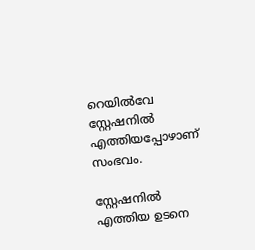റെയിൽവേ സ്റ്റേഷനിൽ എത്തിയപ്പോഴാണ് സംഭവം.

സ്റ്റേഷനിൽ എത്തിയ ഉടനെ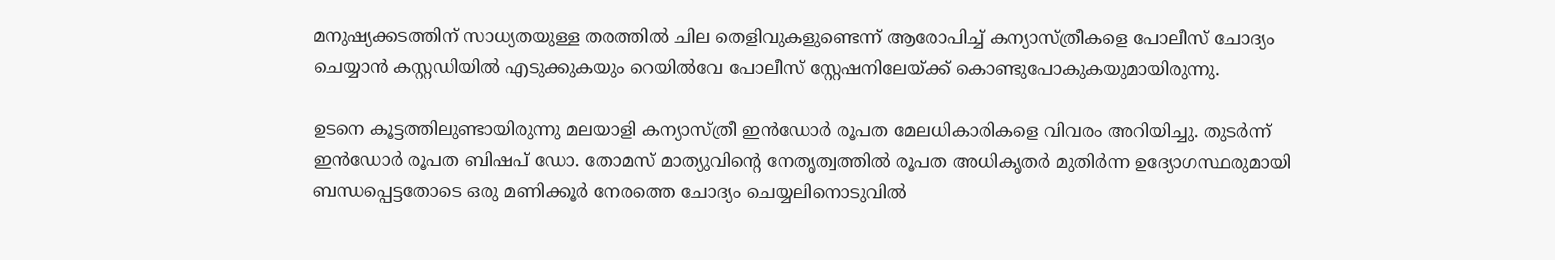മനുഷ്യക്കടത്തിന് സാധ്യതയുള്ള തരത്തിൽ ചില തെളിവുകളുണ്ടെന്ന് ആരോപിച്ച് കന്യാസ്ത്രീകളെ പോലീസ് ചോദ്യം ചെയ്യാൻ കസ്റ്റഡിയിൽ എടുക്കുകയും റെയിൽവേ പോലീസ് സ്റ്റേഷനിലേയ്ക്ക് കൊണ്ടുപോകുകയുമായിരുന്നു.

ഉടനെ കൂട്ടത്തിലുണ്ടായിരുന്നു മലയാളി കന്യാസ്ത്രീ ഇൻഡോർ രൂപത മേലധികാരികളെ വിവരം അറിയിച്ചു. തുടർന്ന് ഇൻഡോർ രൂപത ബിഷപ് ഡോ. തോമസ് മാത്യുവിന്‍റെ നേതൃത്വത്തിൽ രൂപത അധികൃതർ മുതിർന്ന ഉദ്യോഗസ്ഥരുമായി ബന്ധപ്പെട്ടതോടെ ഒരു മണിക്കൂർ നേരത്തെ ചോദ്യം ചെയ്യലിനൊടുവിൽ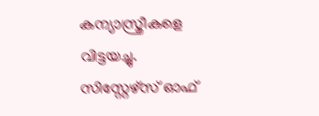കന്യാസ്ത്രീകളെ വിട്ടയച്ചു. സിസ്റ്റേഴ്സ് ഓഫ്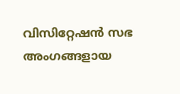വിസിറ്റേഷൻ സഭ അംഗങ്ങളായ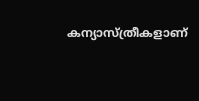കന്യാസ്ത്രീകളാണ്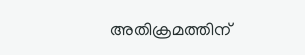അതിക്രമത്തിന്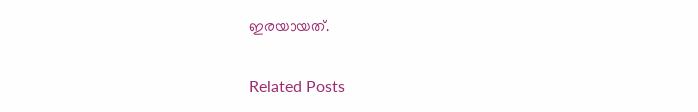ഇരയായത്.

Related Posts